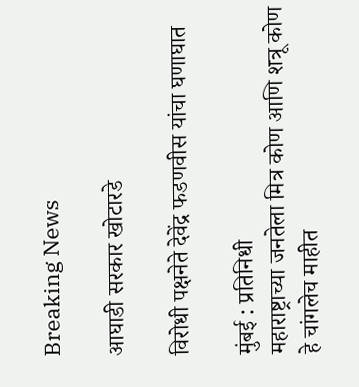Breaking News

आघाडी सरकार खोटारडे

विरोधी पक्षनेते देवेंद्र फडणवीस यांचा घणाघात

मुंबई : प्रतिनिधी
महाराष्ट्राच्या जनतेला मित्र कोण आणि शत्रू कोण हे चांगलेच माहीत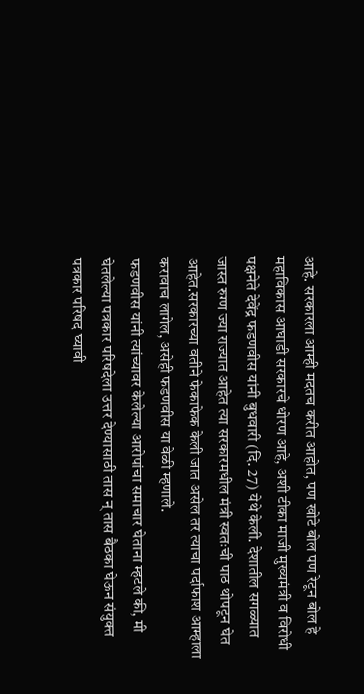आहे. सरकारला आम्ही मदतच करीत आहोत, पण खोटे बोल पण रेटून बोल हे महाविकास आघाडी सरकारचे धोरण आहे, अशी टीका माजी मुख्यमंत्री व विरोधी पक्षनेते देवेंद्र फडणवीस यांनी बुधवारी (दि. 27) येथे केली. देशातील सगळ्यात जास्त रुग्ण ज्या राज्यात आहेत त्या सरकारमधील मंत्री स्वतःची पाठ थोपटून घेत आहेत.सरकारच्या वतीने फेकाफेक केली जात असेल तर त्याचा पर्दाफाश आम्हाला करावाच लागेल, असेही फडणवीस या वेळी म्हणाले.
फडणवीस यांनी त्यांच्यावर केलेल्या आरोपांचा समाचार घेताना म्हटले की, मी घेतलेल्या पत्रकार परिषदेला उत्तर देण्यासाठी तास न् तास बैठका घेऊन संयुक्त पत्रकार परिषद घ्यावी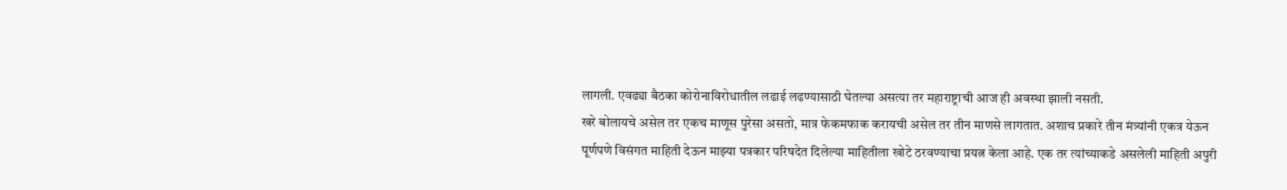लागली. एवढ्या बैठका कोरोनाविरोधातील लढाई लढण्यासाठी घेतल्या असत्या तर महाराष्ट्राची आज ही अवस्था झाली नसती.
खरे बोलायचे असेल तर एकच माणूस पुरेसा असतो, मात्र फेकमफाक करायची असेल तर तीन माणसे लागतात. अशाच प्रकारे तीन मंत्र्यांनी एकत्र येऊन पूर्णपणे विसंगत माहिती देऊन माझ्या पत्रकार परिषदेत दिलेल्या माहितीला खोटे ठरवण्याचा प्रयत्न केला आहे. एक तर त्यांच्याकडे असलेली माहिती अपुरी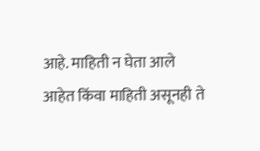आहे. माहिती न घेता आले आहेत किंवा माहिती असूनही ते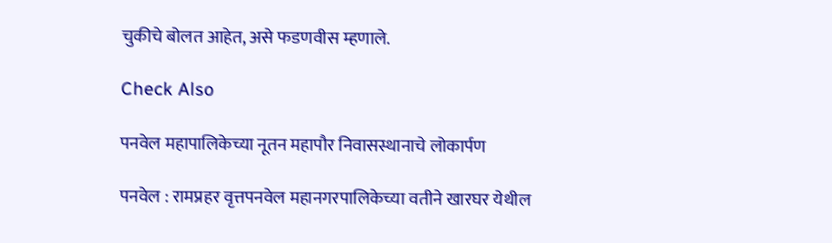चुकीचे बोलत आहेत, असे फडणवीस म्हणाले.

Check Also

पनवेल महापालिकेच्या नूतन महापौर निवासस्थानाचे लोकार्पण

पनवेल : रामप्रहर वृत्तपनवेल महानगरपालिकेच्या वतीने खारघर येथील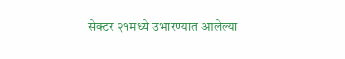सेक्टर २१मध्ये उभारण्यात आलेल्या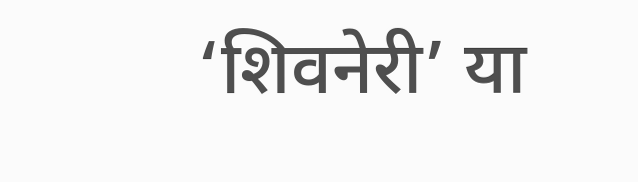‘शिवनेरी’ या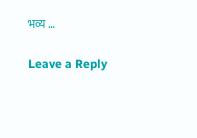भव्य …

Leave a Reply